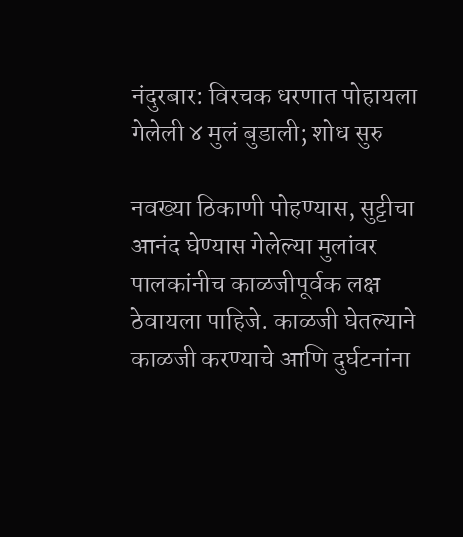नंदुरबार: विरचक धरणात पोहायला गेलेली ४ मुलं बुडाली; शोध सुरु

नवख्या ठिकाणी पोहण्यास, सुट्टीचा आनंद घेण्यास गेलेल्या मुलांवर पालकांनीच काळजीपूर्वक लक्ष ठेवायला पाहिजे. काळजी घेतल्याने काळजी करण्याचे आणि दुर्घटनांना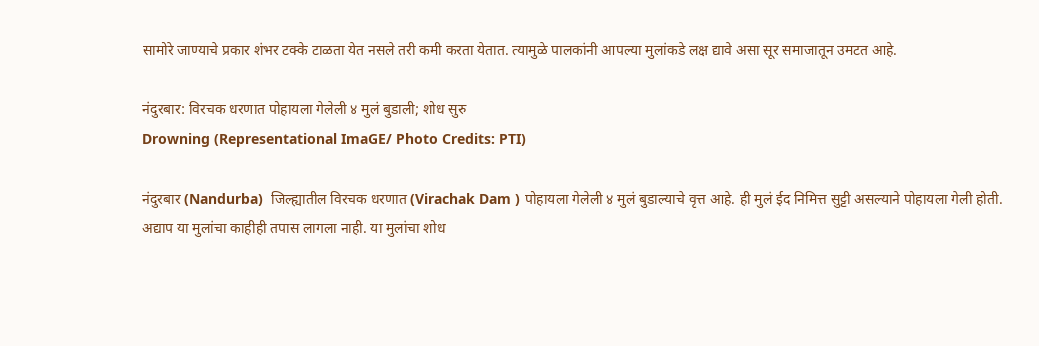सामोरे जाण्याचे प्रकार शंभर टक्के टाळता येत नसले तरी कमी करता येतात. त्यामुळे पालकांनी आपल्या मुलांकडे लक्ष द्यावे असा सूर समाजातून उमटत आहे.

नंदुरबार: विरचक धरणात पोहायला गेलेली ४ मुलं बुडाली; शोध सुरु
Drowning (Representational ImaGE/ Photo Credits: PTI)

नंदुरबार (Nandurba)  जिल्ह्यातील विरचक धरणात (Virachak Dam ) पोहायला गेलेली ४ मुलं बुडाल्याचे वृत्त आहे. ही मुलं ईद निमित्त सुट्टी असल्याने पोहायला गेली होती. अद्याप या मुलांचा काहीही तपास लागला नाही. या मुलांचा शोध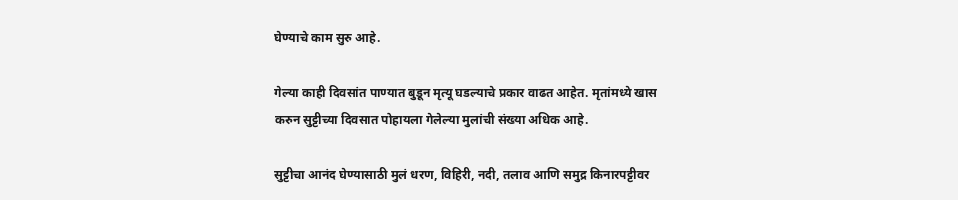घेण्याचे काम सुरु आहे.

गेल्या काही दिवसांत पाण्यात बुडून मृत्यू घडल्याचे प्रकार वाढत आहेत. मृतांमध्ये खास करुन सुट्टीच्या दिवसात पोहायला गेलेल्या मुलांची संख्या अधिक आहे.

सुट्टीचा आनंद घेण्यासाठी मुलं धरण, विहिरी, नदी, तलाव आणि समुद्र किनारपट्टीवर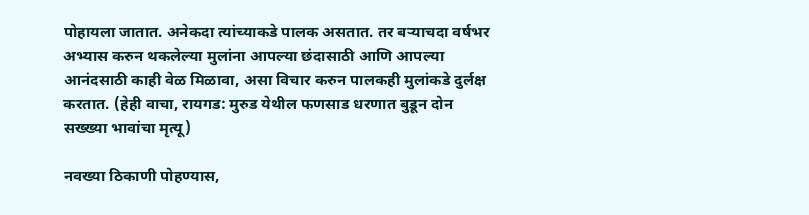पोहायला जातात. अनेकदा त्यांच्याकडे पालक असतात. तर बऱ्याचदा वर्षभर अभ्यास करुन थकलेल्या मुलांना आपल्या छंदासाठी आणि आपल्या आनंदसाठी काही वेळ मिळावा, असा विचार करुन पालकही मुलांकडे दुर्लक्ष करतात. (हेही वाचा, रायगड: मुरुड येथील फणसाड धरणात बुडून दोन सख्ख्या भावांचा मृत्यू)

नवख्या ठिकाणी पोहण्यास,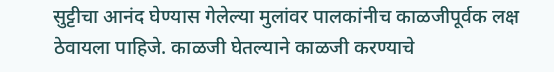सुट्टीचा आनंद घेण्यास गेलेल्या मुलांवर पालकांनीच काळजीपूर्वक लक्ष ठेवायला पाहिजे. काळजी घेतल्याने काळजी करण्याचे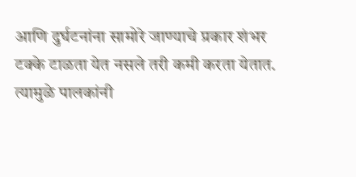आणि दुर्घटनांना सामोरे जाण्याचे प्रकार शंभर टक्के टाळता येत नसले तरी कमी करता येतात. त्यामुळे पालकांनी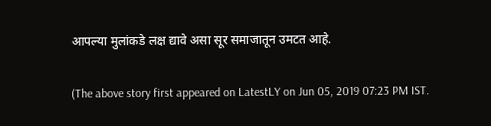आपल्या मुलांकडे लक्ष द्यावे असा सूर समाजातून उमटत आहे.

(The above story first appeared on LatestLY on Jun 05, 2019 07:23 PM IST.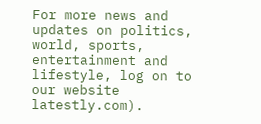For more news and updates on politics, world, sports, entertainment and lifestyle, log on to our website latestly.com).